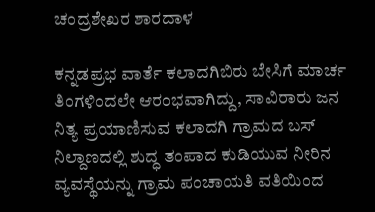ಚಂದ್ರಶೇಖರ ಶಾರದಾಳ

ಕನ್ನಡಪ್ರಭ ವಾರ್ತೆ ಕಲಾದಗಿಬಿರು ಬೇಸಿಗೆ ಮಾರ್ಚ ತಿಂಗಳಿಂದಲೇ ಆರಂಭವಾಗಿದ್ದು, ಸಾವಿರಾರು ಜನ ನಿತ್ಯ ಪ್ರಯಾಣಿಸುವ ಕಲಾದಗಿ ಗ್ರಾಮದ ಬಸ್ ನಿಲ್ದಾಣದಲ್ಲಿ ಶುದ್ಧ ತಂಪಾದ ಕುಡಿಯುವ ನೀರಿನ ವ್ಯವಸ್ಥೆಯನ್ನು ಗ್ರಾಮ ಪಂಚಾಯತಿ ವತಿಯಿಂದ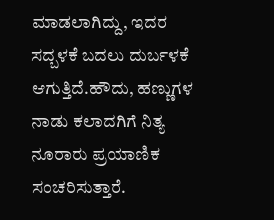ಮಾಡಲಾಗಿದ್ದು, ಇದರ ಸದ್ಬಳಕೆ ಬದಲು ದುರ್ಬಳಕೆ ಆಗುತ್ತಿದೆ.ಹೌದು, ಹಣ್ಣುಗಳ ನಾಡು ಕಲಾದಗಿಗೆ ನಿತ್ಯ ನೂರಾರು ಪ್ರಯಾಣಿಕ ಸಂಚರಿಸುತ್ತಾರೆ.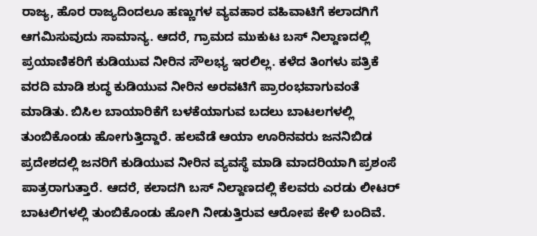ರಾಜ್ಯ, ಹೊರ ರಾಜ್ಯದಿಂದಲೂ ಹಣ್ಣುಗಳ ವ್ಯವಹಾರ ವಹಿವಾಟಿಗೆ ಕಲಾದಗಿಗೆ ಆಗಮಿಸುವುದು ಸಾಮಾನ್ಯ. ಆದರೆ, ಗ್ರಾಮದ ಮುಕುಟ ಬಸ್ ನಿಲ್ದಾಣದಲ್ಲಿ ಪ್ರಯಾಣಿಕರಿಗೆ ಕುಡಿಯುವ ನೀರಿನ ಸೌಲಭ್ಯ ಇರಲಿಲ್ಲ. ಕಳೆದ ತಿಂಗಳು ಪತ್ರಿಕೆ ವರದಿ ಮಾಡಿ ಶುದ್ಧ ಕುಡಿಯುವ ನೀರಿನ ಅರವಟಿಗೆ ಪ್ರಾರಂಭವಾಗುವಂತೆ ಮಾಡಿತು. ಬಿಸಿಲ ಬಾಯಾರಿಕೆಗೆ ಬಳಕೆಯಾಗುವ ಬದಲು ಬಾಟಲಗಳಲ್ಲಿ ತುಂಬಿಕೊಂಡು ಹೋಗುತ್ತಿದ್ದಾರೆ. ಹಲವೆಡೆ ಆಯಾ ಊರಿನವರು ಜನನಿಬಿಡ ಪ್ರದೇಶದಲ್ಲಿ ಜನರಿಗೆ ಕುಡಿಯುವ ನೀರಿನ ವ್ಯವಸ್ಥೆ ಮಾಡಿ ಮಾದರಿಯಾಗಿ ಪ್ರಶಂಸೆ ಪಾತ್ರರಾಗುತ್ತಾರೆ. ಆದರೆ, ಕಲಾದಗಿ ಬಸ್ ನಿಲ್ದಾಣದಲ್ಲಿ ಕೆಲವರು ಎರಡು ಲೀಟರ್ ಬಾಟಲಿಗಳಲ್ಲಿ ತುಂಬಿಕೊಂಡು ಹೋಗಿ ನೀಡುತ್ತಿರುವ ಆರೋಪ ಕೇಳಿ ಬಂದಿವೆ.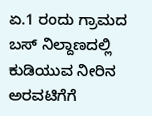ಏ.1 ರಂದು ಗ್ರಾಮದ ಬಸ್ ನಿಲ್ದಾಣದಲ್ಲಿ ಕುಡಿಯುವ ನೀರಿನ ಅರವಟಿಗೆಗೆ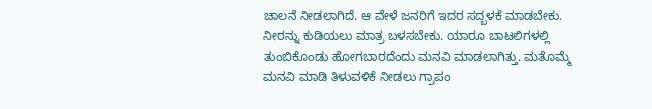ಚಾಲನೆ ನೀಡಲಾಗಿದೆ. ಆ ವೇಳೆ ಜನರಿಗೆ ಇದರ ಸದ್ಬಳಕೆ ಮಾಡಬೇಕು. ನೀರನ್ನು ಕುಡಿಯಲು ಮಾತ್ರ ಬಳಸಬೇಕು. ಯಾರೂ ಬಾಟಲಿಗಳಲ್ಲಿ ತುಂಬಿಕೊಂಡು ಹೋಗಬಾರದೆಂದು ಮನವಿ ಮಾಡಲಾಗಿತ್ತು. ಮತೊಮ್ಮೆ ಮನವಿ ಮಾಡಿ ತಿಳುವಳಿಕೆ ನೀಡಲು ಗ್ರಾಪಂ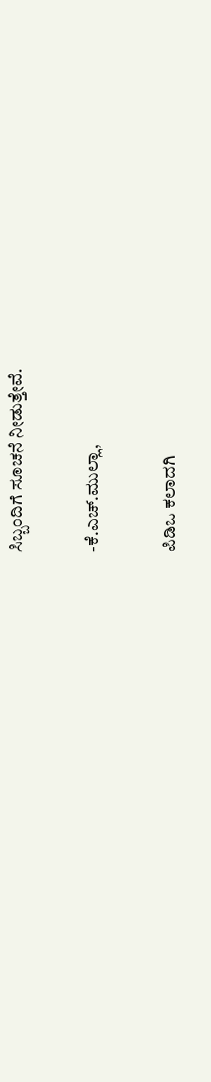ಸಿಬ್ಬಂದಿಗೆ ಸೂಚನೆ ನೀಡುತ್ತೇವೆ.

-ಕೆ.ಎಚ್.ಮುಲ್ಲಾ,

ಪಿಡಿಒ ಕಲಾದಗಿ